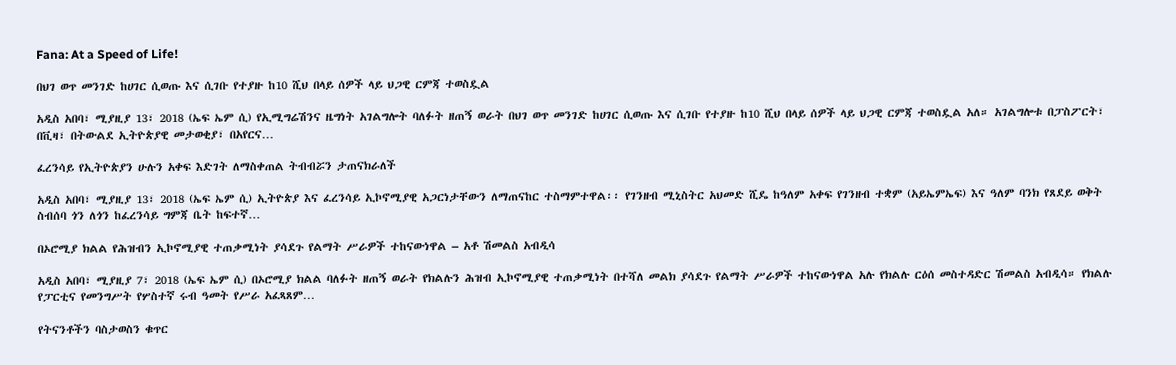Fana: At a Speed of Life!

በህገ ወጥ መንገድ ከሀገር ሲወጡ እና ሲገቡ የተያዙ ከ10 ሺህ በላይ ሰዎች ላይ ህጋዊ ርምጃ ተወስዷል

አዲስ አበባ፣ ሚያዚያ 13፣ 2018 (ኤፍ ኤም ሲ) የኢሚግሬሽንና ዜግነት አገልግሎት ባለፉት ዘጠኝ ወራት በህገ ወጥ መንገድ ከሀገር ሲወጡ እና ሲገቡ የተያዙ ከ10 ሺህ በላይ ሰዎች ላይ ህጋዊ ርምጃ ተወስዷል አለ። አገልግሎቱ በፓስፖርት፣ በቪዛ፣ በትውልደ ኢትዮጵያዊ መታወቂያ፣ በአየርና…

ፈረንሳይ የኢትዮጵያን ሁሉን አቀፍ እድገት ለማስቀጠል ትብብሯን ታጠናክራለች

አዲስ አበባ፣ ሚያዚያ 13፣ 2018 (ኤፍ ኤም ሲ) ኢትዮጵያ እና ፈረንሳይ ኢኮኖሚያዊ አጋርነታቸውን ለማጠናከር ተስማምተዋል፡፡ የገንዘብ ሚኒስትር አህመድ ሺዴ ከዓለም አቀፍ የገንዘብ ተቋም (አይኤምኤፍ) እና ዓለም ባንክ የጸደይ ወቅት ስብሰባ ጎን ለጎን ከፈረንሳይ ግምጃ ቤት ከፍተኛ…

በኦሮሚያ ክልል የሕዝብን ኢኮኖሚያዊ ተጠቃሚነት ያሳደጉ የልማት ሥራዎች ተከናውነዋል – አቶ ሽመልስ አብዲሳ

አዲስ አበባ፣ ሚያዚያ 7፣ 2018 (ኤፍ ኤም ሲ) በኦሮሚያ ክልል ባለፉት ዘጠኝ ወራት የክልሉን ሕዝብ ኢኮኖሚያዊ ተጠቃሚነት በተሻለ መልክ ያሳደጉ የልማት ሥራዎች ተከናውነዋል አሉ የክልሉ ርዕሰ መስተዳድር ሽመልስ አብዲሳ። የክልሉ የፓርቲና የመንግሥት የሦስተኛ ሩብ ዓመት የሥራ አፈጻጸም…

የትናንቶችን ባስታወስን ቁጥር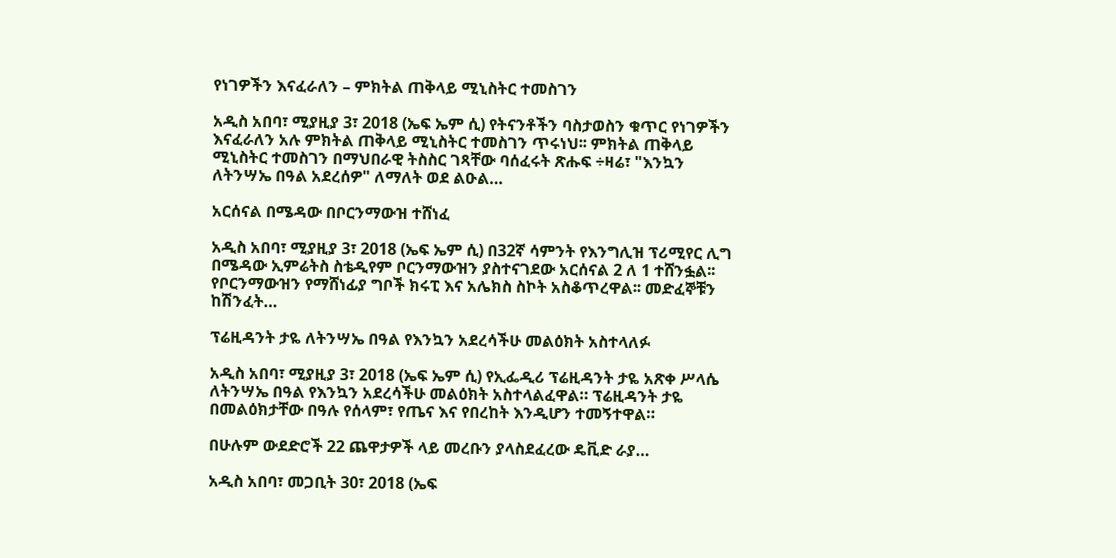የነገዎችን እናፈራለን – ምክትል ጠቅላይ ሚኒስትር ተመስገን

አዲስ አበባ፣ ሚያዚያ 3፣ 2018 (ኤፍ ኤም ሲ) የትናንቶችን ባስታወስን ቁጥር የነገዎችን እናፈራለን አሉ ምክትል ጠቅላይ ሚኒስትር ተመስገን ጥሩነህ፡፡ ምክትል ጠቅላይ ሚኒስትር ተመስገን በማህበራዊ ትስስር ገጻቸው ባሰፈሩት ጽሑፍ ÷ዛሬ፣ "እንኳን ለትንሣኤ በዓል አደረሰዎ" ለማለት ወደ ልዑል…

አርሰናል በሜዳው በቦርንማውዝ ተሸነፈ

አዲስ አበባ፣ ሚያዚያ 3፣ 2018 (ኤፍ ኤም ሲ) በ32ኛ ሳምንት የእንግሊዝ ፕሪሚየር ሊግ በሜዳው ኢምሬትስ ስቴዲየም ቦርንማውዝን ያስተናገደው አርሰናል 2 ለ 1 ተሸንፏል፡፡ የቦርንማውዝን የማሸነፊያ ግቦች ክሩፒ እና አሌክስ ስኮት አስቆጥረዋል፡፡ መድፈኞቹን ከሽንፈት…

ፕሬዚዳንት ታዬ ለትንሣኤ በዓል የእንኳን አደረሳችሁ መልዕክት አስተላለፉ

አዲስ አበባ፣ ሚያዚያ 3፣ 2018 (ኤፍ ኤም ሲ) የኢፌዲሪ ፕሬዚዳንት ታዬ አጽቀ ሥላሴ ለትንሣኤ በዓል የእንኳን አደረሳችሁ መልዕክት አስተላልፈዋል። ፕሬዚዳንት ታዬ በመልዕክታቸው በዓሉ የሰላም፣ የጤና እና የበረከት እንዲሆን ተመኝተዋል።

በሁሉም ውደድሮች 22 ጨዋታዎች ላይ መረቡን ያላስደፈረው ዴቪድ ራያ…

አዲስ አበባ፣ መጋቢት 30፣ 2018 (ኤፍ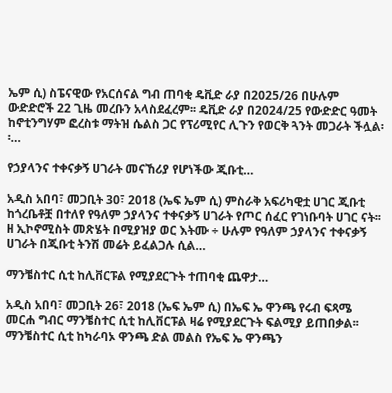ኤም ሲ) ስፔናዊው የአርሰናል ግብ ጠባቂ ዴቪድ ራያ በ2025/26 በሁሉም ውድድሮች 22 ጊዜ መረቡን አላስደፈረም፡፡ ዴቪድ ራያ በ2024/25 የውድድር ዓመት ከኖቲንግሃም ፎረስቱ ማትዝ ሴልስ ጋር የፕሪሚየር ሊጉን የወርቅ ጓንት መጋራት ችሏል፡፡…

የኃያላንና ተቀናቃኝ ሀገራት መናኸሪያ የሆነችው ጂቡቲ…

አዲስ አበባ፣ መጋቢት 30፣ 2018 (ኤፍ ኤም ሲ) ምስራቅ አፍሪካዊቷ ሀገር ጂቡቲ ከጎረቤቶቿ በተለየ የዓለም ኃያላንና ተቀናቃኝ ሀገራት የጦር ሰፈር የገነቡባት ሀገር ናት፡፡ ዘ ኢኮኖሚስት መጽሄት በሚያዝያ ወር እትሙ ÷ ሁሉም የዓለም ኃያላንና ተቀናቃኝ ሀገራት በጂቡቲ ትንሽ መሬት ይፈልጋሉ ሲል…

ማንቼስተር ሲቲ ከሊቨርፑል የሚያደርጉት ተጠባቂ ጨዋታ…

አዲስ አበባ፣ መጋቢት 26፣ 2018 (ኤፍ ኤም ሲ) በኤፍ ኤ ዋንጫ የሩብ ፍጻሜ መርሐ ግብር ማንቼስተር ሲቲ ከሊቨርፑል ዛሬ የሚያደርጉት ፍልሚያ ይጠበቃል፡፡ ማንቼስተር ሲቲ ከካራባኦ ዋንጫ ድል መልስ የኤፍ ኤ ዋንጫን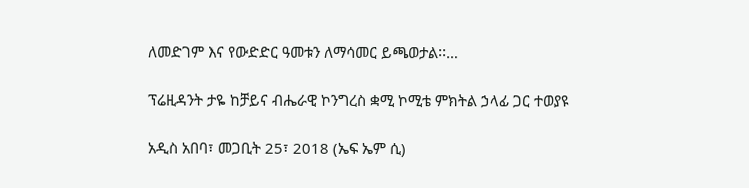ለመድገም እና የውድድር ዓመቱን ለማሳመር ይጫወታል፡፡…

ፕሬዚዳንት ታዬ ከቻይና ብሔራዊ ኮንግረስ ቋሚ ኮሚቴ ምክትል ኃላፊ ጋር ተወያዩ

አዲስ አበባ፣ መጋቢት 25፣ 2018 (ኤፍ ኤም ሲ)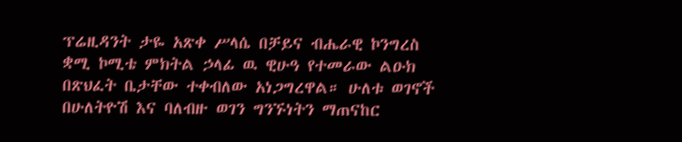ፕሬዚዳንት ታዬ አጽቀ ሥላሴ በቻይና ብሔራዊ ኮንግረስ ቋሚ ኮሚቴ ምክትል ኃላፊ ዉ ዊሁዓ የተመራው ልዑክ በጽህፈት ቤታቸው ተቀብለው አነጋግረዋል። ሁለቱ ወገኖች በሁለትዮሽ እና ባለብዙ ወገን ግንኙነትን ማጠናከር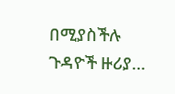በሚያስችሉ ጉዳዮች ዙሪያ…